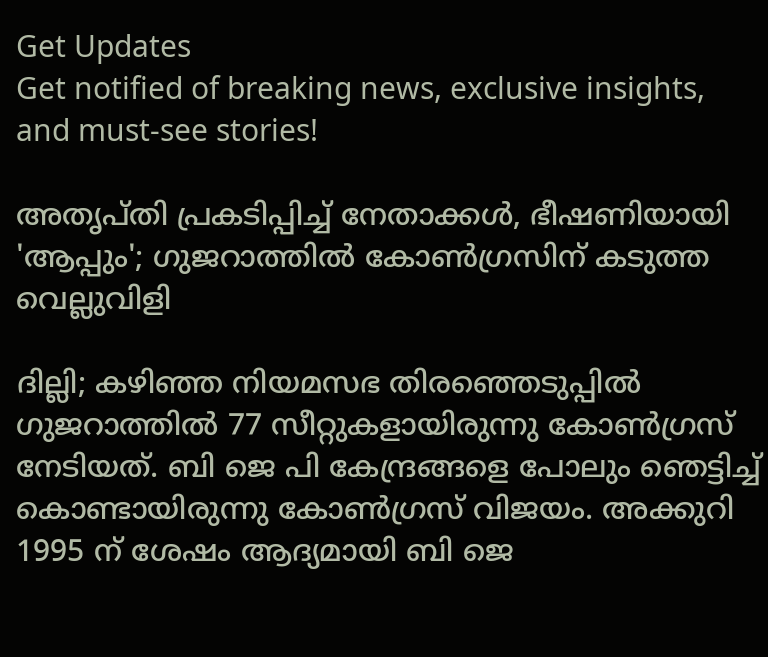Get Updates
Get notified of breaking news, exclusive insights, and must-see stories!

അതൃപ്തി പ്രകടിപ്പിച്ച് നേതാക്കൾ, ഭീഷണിയായി 'ആപ്പും'; ഗുജറാത്തിൽ കോൺഗ്രസിന് കടുത്ത വെല്ലുവിളി

ദില്ലി; കഴിഞ്ഞ നിയമസഭ തിരഞ്ഞെടുപ്പിൽ ഗുജറാത്തിൽ 77 സീറ്റുകളായിരുന്നു കോൺഗ്രസ് നേടിയത്. ബി ജെ പി കേന്ദ്രങ്ങളെ പോലും ഞെട്ടിച്ച് കൊണ്ടായിരുന്നു കോൺഗ്രസ് വിജയം. അക്കുറി 1995 ന് ശേഷം ആദ്യമായി ബി ജെ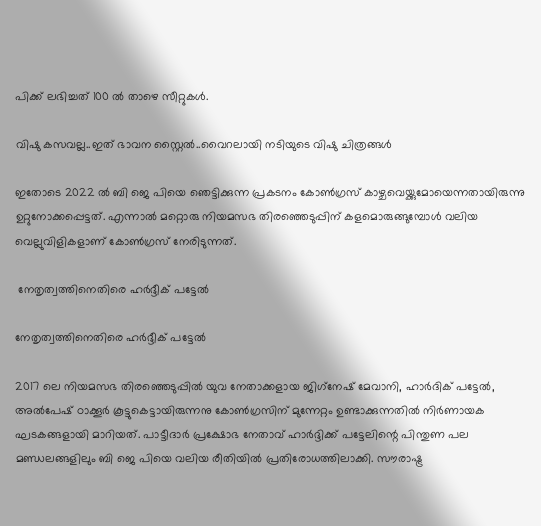പിക്ക് ലഭിച്ചത് 100 ൽ താഴെ സീറ്റുകൾ.

വിഷു കസവല്ല..ഇത് ഭാവന സ്റ്റൈൽ..വൈറലായി നടിയുടെ വിഷു ചിത്രങ്ങൾ

ഇതോടെ 2022 ൽ ബി ജെ പിയെ ഞെട്ടിക്കുന്ന പ്രകടനം കോൺഗ്രസ് കാഴ്ചവെയ്ക്കുമോയെന്നതായിരുന്നു ഉറ്റുനോക്കപ്പെട്ടത്. എന്നാൽ മറ്റൊരു നിയമസഭ തിരഞ്ഞെടുപ്പിന് കളമൊരുങ്ങുമ്പോൾ വലിയ വെല്ലുവിളികളാണ് കോൺഗ്രസ് നേരിടുന്നത്.

 നേതൃത്വത്തിനെതിരെ ഹർദ്ദീക് പട്ടേൽ

നേതൃത്വത്തിനെതിരെ ഹർദ്ദീക് പട്ടേൽ

2017 ലെ നിയമസഭ തിരഞ്ഞെടുപ്പിൽ യുവ നേതാക്കളായ ജിഗ്‌നേഷ് മേവാനി, ഹാര്‍ദിക് പട്ടേല്‍, അല്‍പേഷ് ഠാക്കൂര്‍ കൂട്ടുകെട്ടായിരുന്നനു കോണ്‍ഗ്രസിന് മുന്നേറ്റം ഉണ്ടാക്കുന്നതിൽ നിർണായക ഘടകങ്ങളായി മാറിയത്. പാട്ടീദാർ പ്രക്ഷോഭ നേതാവ് ഹാർദ്ദിക്ക് പട്ടേലിന്റെ പിന്തുണ പല മണ്ഡലങ്ങളിലും ബി ജെ പിയെ വലിയ രീതിയിൽ പ്രതിരോധത്തിലാക്കി. സൗരാഷ്ട്ര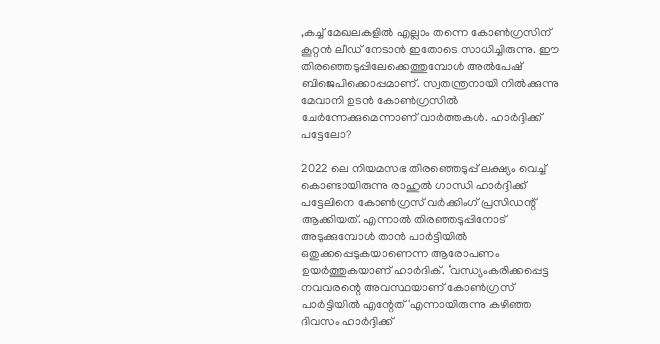,കച്ച് മേഖലകളിൽ എല്ലാം തന്നെ കോൺഗ്രസിന് കൂറ്റൻ ലീഡ് നേടാൻ ഇതോടെ സാധിച്ചിരുന്നു. ഈ തിരഞ്ഞെടുപ്പിലേക്കെത്തുമ്പോൾ അൽപേഷ് ബിജെപിക്കൊപ്പമാണ്. സ്വതന്ത്രനായി നിൽക്കുന്നു മേവാനി ഉടൻ കോൺഗ്രസിൽ ചേർന്നേക്കുമെന്നാണ് വാർത്തകൾ. ഹാർദ്ദിക്ക് പട്ടേലോ?

2022 ലെ നിയമസഭ തിരഞ്ഞെടുപ്പ് ലക്ഷ്യം വെച്ച് കൊണ്ടായിരുന്നു രാഹുൽ ഗാന്ധി ഹാർദ്ദിക്ക് പട്ടേലിനെ കോൺഗ്രസ് വർക്കിംഗ് പ്രസിഡന്റ് ആക്കിയത്. എന്നാൽ തിരഞ്ഞടുപ്പിനോട് അടുക്കുമ്പോൾ താൻ പാർട്ടിയിൽ ഒതുക്കപ്പെടുകയാണെന്ന ആരോപണം ഉയർത്തുകയാണ് ഹാർദിക്. ‘വന്ധ്യംകരിക്കപ്പെട്ട നവവരന്റെ അവസ്ഥയാണ് കോൺഗ്രസ് പാർട്ടിയിൽ എന്റേത്'എന്നായിരുന്നു കഴിഞ്ഞ ദിവസം ഹാർദ്ദിക്ക്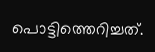പൊട്ടിത്തെറിച്ചത്.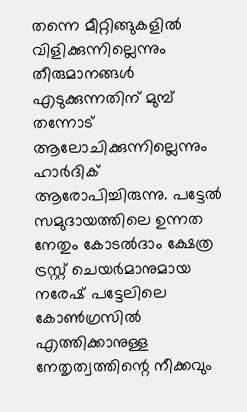തന്നെ മീറ്റിങ്ങുകളില്‍ വിളിക്കുന്നില്ലെന്നും തീരുമാനങ്ങള്‍ എടുക്കുന്നതിന് മുമ്പ് തന്നോട് ആലോചിക്കുന്നില്ലെന്നും ഹാർദിക് ആരോപിച്ചിരുന്നു. പട്ടേൽ സമുദായത്തിലെ ഉന്നത നേതും കോടൽദാം ക്ഷേത്ര ട്രസ്റ്റ് ചെയർമാനുമായ നരേഷ് പട്ടേലിലെ കോൺഗ്രസിൽ എത്തിക്കാനുള്ള നേതൃത്വത്തിന്റെ നീക്കവും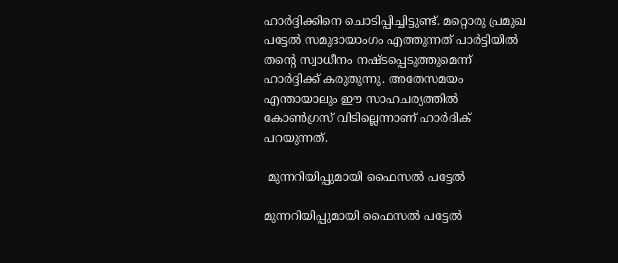ഹാർദ്ദിക്കിനെ ചൊടിപ്പിച്ചിട്ടുണ്ട്. മറ്റൊരു പ്രമുഖ പട്ടേൽ സമുദായാംഗം എത്തുന്നത് പാർട്ടിയിൽ തന്റെ സ്വാധീനം നഷ്ടപ്പെടുത്തുമെന്ന് ഹാർദ്ദിക്ക് കരുതുന്നു. അതേസമയം എന്തായാലും ഈ സാഹചര്യത്തിൽ കോൺഗ്രസ് വിടില്ലെന്നാണ് ഹാർദിക് പറയുന്നത്.

 മുന്നറിയിപ്പുമായി ഫൈസൽ പട്ടേൽ

മുന്നറിയിപ്പുമായി ഫൈസൽ പട്ടേൽ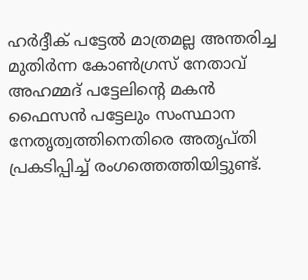ഹർദ്ദീക് പട്ടേൽ മാത്രമല്ല അന്തരിച്ച മുതിർന്ന കോൺഗ്രസ് നേതാവ് അഹമ്മദ് പട്ടേലിന്റെ മകൻ ഫൈസൻ പട്ടേലും സംസ്ഥാന നേതൃത്വത്തിനെതിരെ അതൃപ്തി പ്രകടിപ്പിച്ച് രംഗത്തെത്തിയിട്ടുണ്ട്.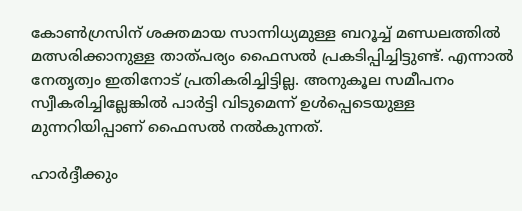കോൺഗ്രസിന് ശക്തമായ സാന്നിധ്യമുള്ള ബറൂച്ച് മണ്ഡലത്തിൽ മത്സരിക്കാനുള്ള താത്പര്യം ഫൈസൽ പ്രകടിപ്പിച്ചിട്ടുണ്ട്. എന്നാൽ നേതൃത്വം ഇതിനോട് പ്രതികരിച്ചിട്ടില്ല. അനുകൂല സമീപനം സ്വീകരിച്ചില്ലേങ്കിൽ പാർട്ടി വിടുമെന്ന് ഉൾപ്പെടെയുള്ള മുന്നറിയിപ്പാണ് ഫൈസൽ നൽകുന്നത്.

ഹാർദ്ദീക്കും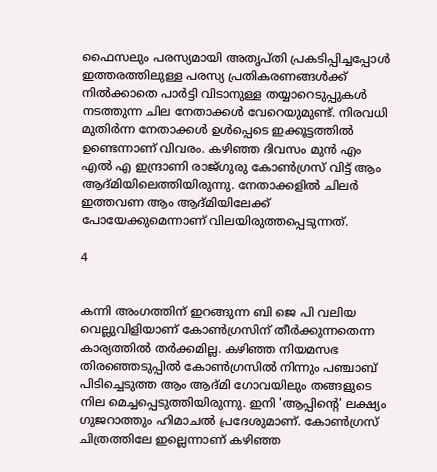ഫൈസലും പരസ്യമായി അതൃപ്തി പ്രകടിപ്പിച്ചപ്പോൾ ഇത്തരത്തിലുള്ള പരസ്യ പ്രതികരണങ്ങൾക്ക് നിൽക്കാതെ പാർട്ടി വിടാനുള്ള തയ്യാറെടുപ്പുകൾ നടത്തുന്ന ചില നേതാക്കൾ വേറെയുമുണ്ട്. നിരവധി മുതിർന്ന നേതാക്കൾ ഉൾപ്പെടെ ഇക്കൂട്ടത്തിൽ ഉണ്ടെന്നാണ് വിവരം. കഴിഞ്ഞ ദിവസം മുൻ എം എൽ എ ഇന്ദ്രാണി രാജ്ഗുരു കോൺഗ്രസ് വിട്ട് ആം ആദ്മിയിലെത്തിയിരുന്നു. നേതാക്കളിൽ ചിലർ ഇത്തവണ ആം ആദ്മിയിലേക്ക് പോയേക്കുമെന്നാണ് വിലയിരുത്തപ്പെടുന്നത്.

4


കന്നി അംഗത്തിന് ഇറങ്ങുന്ന ബി ജെ പി വലിയ വെല്ലുവിളിയാണ് കോൺഗ്രസിന് തീർക്കുന്നതെന്ന കാര്യത്തിൽ തർക്കമില്ല. കഴിഞ്ഞ നിയമസഭ തിരഞ്ഞെടുപ്പിൽ കോൺഗ്രസിൽ നിന്നും പഞ്ചാബ് പിടിച്ചെടുത്ത ആം ആദ്മി ഗോവയിലും തങ്ങളുടെ നില മെച്ചപ്പെടുത്തിയിരുന്നു. ഇനി 'ആപ്പിന്റെ' ലക്ഷ്യം ഗുജറാത്തും ഹിമാചൽ പ്രദേശുമാണ്. കോൺഗ്രസ് ചിത്രത്തിലേ ഇല്ലെന്നാണ് കഴിഞ്ഞ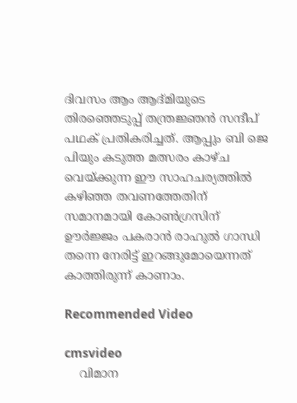ദിവസം ആം ആദ്മിയുടെ തിരഞ്ഞെടുപ്പ് തന്ത്രജ്ഞൻ സന്ദീപ് പഥക് പ്രതികരിച്ചത്. ആപ്പും ബി ജെ പിയും കടുത്ത മത്സരം കാഴ്ച വെയ്ക്കുന്ന ഈ സാഹചര്യത്തിൽ കഴിഞ്ഞ തവണത്തേതിന് സമാനമായി കോൺഗ്രസിന് ഊർജ്ജം പകരാൻ രാഹുൽ ഗാന്ധി തന്നെ നേരിട്ട് ഇറങ്ങുമോയെന്നത് കാത്തിരുന്ന് കാണാം.

Recommended Video

cmsvideo
    വിമാന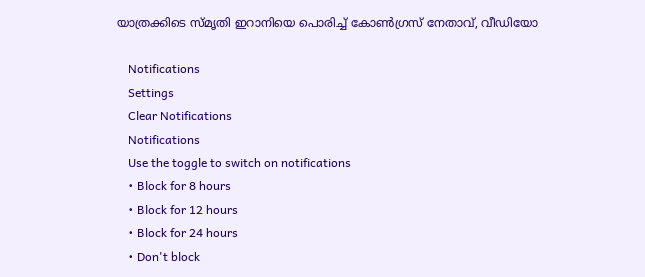യാത്രക്കിടെ സ്മൃതി ഇറാനിയെ പൊരിച്ച് കോണ്‍ഗ്രസ് നേതാവ്, വീഡിയോ

    Notifications
    Settings
    Clear Notifications
    Notifications
    Use the toggle to switch on notifications
    • Block for 8 hours
    • Block for 12 hours
    • Block for 24 hours
    • Don't block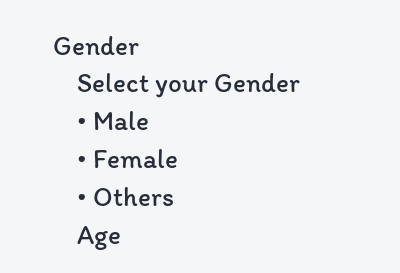Gender
    Select your Gender
    • Male
    • Female
    • Others
    Age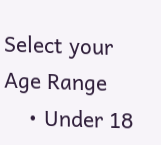Select your Age Range
    • Under 18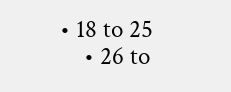• 18 to 25
    • 26 to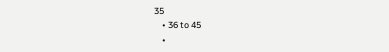35
    • 36 to 45
    •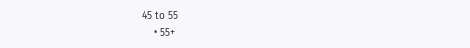45 to 55
    • 55+